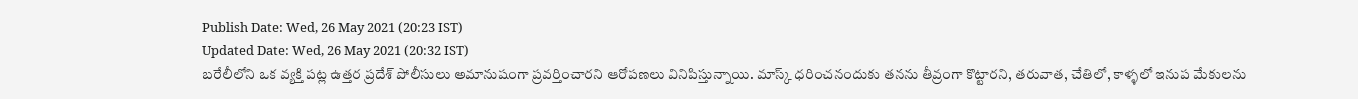Publish Date: Wed, 26 May 2021 (20:23 IST)
Updated Date: Wed, 26 May 2021 (20:32 IST)
బరేలీలోని ఒక వ్యక్తి పట్ల ఉత్తర ప్రదేశ్ పోలీసులు అమానుషంగా ప్రవర్తించారని ఆరోపణలు వినిపిస్తున్నాయి. మాస్క్ ధరించనందుకు తనను తీవ్రంగా కొట్టారని, తరువాత, చేతిలో, కాళ్ళలో ఇనుప మేకులను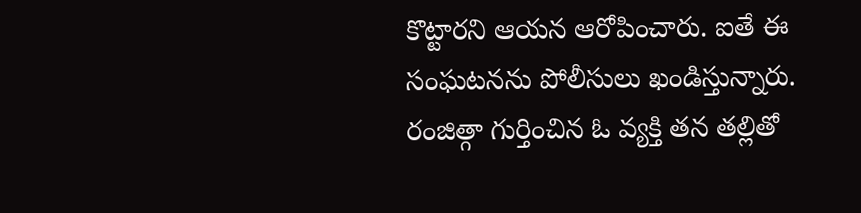కొట్టారని ఆయన ఆరోపించారు. ఐతే ఈ సంఘటనను పోలీసులు ఖండిస్తున్నారు.
రంజిత్గా గుర్తించిన ఓ వ్యక్తి తన తల్లితో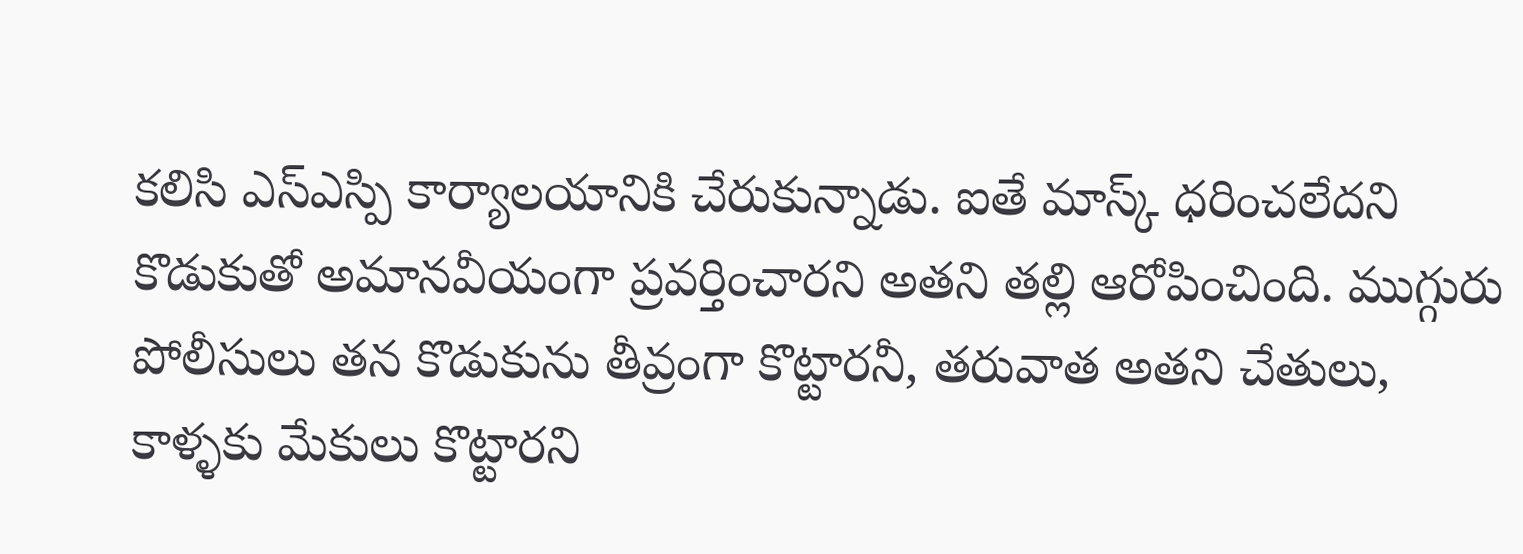కలిసి ఎస్ఎస్పి కార్యాలయానికి చేరుకున్నాడు. ఐతే మాస్క్ ధరించలేదని కొడుకుతో అమానవీయంగా ప్రవర్తించారని అతని తల్లి ఆరోపించింది. ముగ్గురు పోలీసులు తన కొడుకును తీవ్రంగా కొట్టారనీ, తరువాత అతని చేతులు, కాళ్ళకు మేకులు కొట్టారని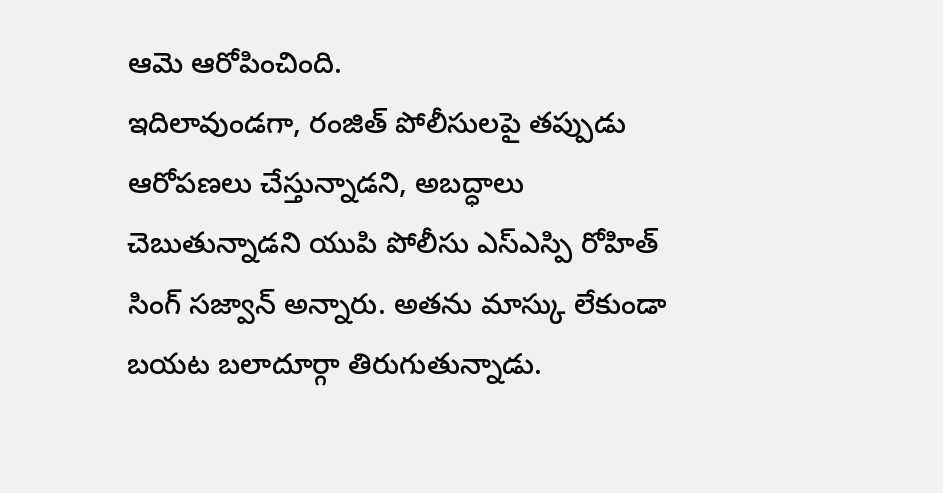ఆమె ఆరోపించింది.
ఇదిలావుండగా, రంజిత్ పోలీసులపై తప్పుడు ఆరోపణలు చేస్తున్నాడని, అబద్ధాలు చెబుతున్నాడని యుపి పోలీసు ఎస్ఎస్పి రోహిత్ సింగ్ సజ్వాన్ అన్నారు. అతను మాస్కు లేకుండా బయట బలాదూర్గా తిరుగుతున్నాడు.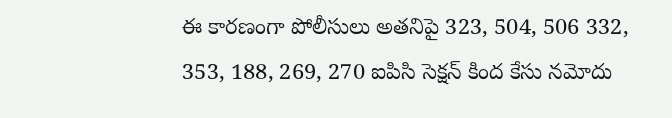ఈ కారణంగా పోలీసులు అతనిపై 323, 504, 506 332, 353, 188, 269, 270 ఐపిసి సెక్షన్ కింద కేసు నమోదు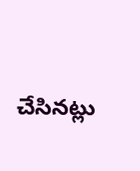చేసినట్లు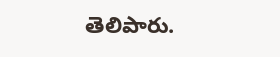తెలిపారు.